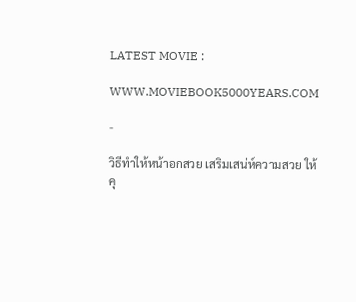LATEST MOVIE :

WWW.MOVIEBOOK5000YEARS.COM

-

วิธีทำให้หน้าอกสวย เสริมเสน่ห์ความสวย ให้คุ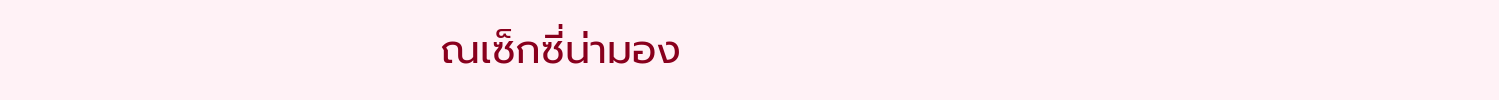ณเซ็กซี่น่ามอง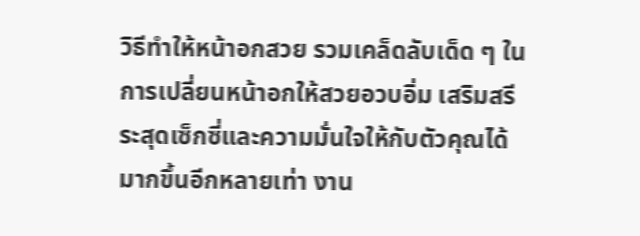วิธีทำให้หน้าอกสวย รวมเคล็ดลับเด็ด ๆ ในการเปลี่ยนหน้าอกให้สวยอวบอิ่ม เสริมสรีระสุดเซ็กซี่และความมั่นใจให้กับตัวคุณได้มากขึ้นอีกหลายเท่า งาน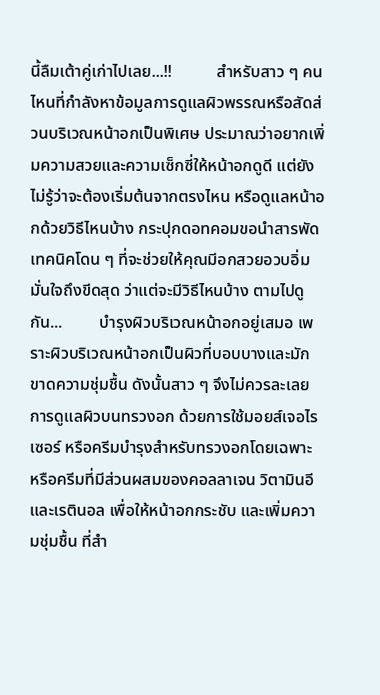นี้ลืมเต้าคู่เก่าไปเลย...!!           สำหรับสาว ๆ คนไหนที่กำลังหาข้อมูลการดูแลผิวพรรณหรือสัดส่วนบริเวณหน้าอกเป็นพิเศษ ประมาณว่าอยากเพิ่มความสวยและความเซ็กซี่ให้หน้าอกดูดี แต่ยังไม่รู้ว่าจะต้องเริ่มต้นจากตรงไหน หรือดูแลหน้าอกด้วยวิธีไหนบ้าง กระปุกดอทคอมขอนำสารพัดเทคนิคโดน ๆ ที่จะช่วยให้คุณมีอกสวยอวบอิ่มมั่นใจถึงขีดสุด ว่าแต่จะมีวิธีไหนบ้าง ตามไปดูกัน...         บำรุงผิวบริเวณหน้าอกอยู่เสมอ เพราะผิวบริเวณหน้าอกเป็นผิวที่บอบบางและมักขาดความชุ่มชื้น ดังนั้นสาว ๆ จึงไม่ควรละเลยการดูแลผิวบนทรวงอก ด้วยการใช้มอยส์เจอไรเซอร์ หรือครีมบำรุงสำหรับทรวงอกโดยเฉพาะ หรือครีมที่มีส่วนผสมของคอลลาเจน วิตามินอี และเรตินอล เพื่อให้หน้าอกกระชับ และเพิ่มความชุ่มชื้น ที่สำ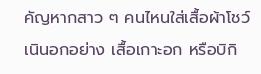คัญหากสาว ๆ คนไหนใส่เสื้อผ้าโชว์เนินอกอย่าง เสื้อเกาะอก หรือบิกิ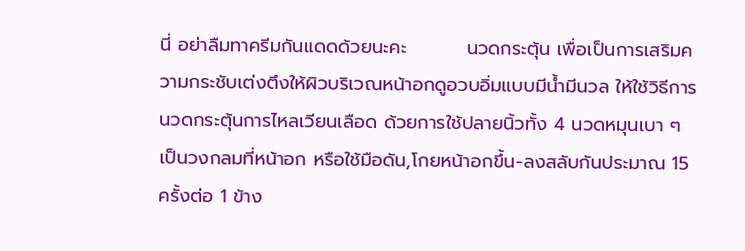นี่ อย่าลืมทาครีมกันแดดด้วยนะคะ         นวดกระตุ้น เพื่อเป็นการเสริมความกระชับเต่งตึงให้ผิวบริเวณหน้าอกดูอวบอิ่มแบบมีน้ำมีนวล ให้ใช้วิธีการนวดกระตุ้นการไหลเวียนเลือด ด้วยการใช้ปลายนิ้วทั้ง 4 นวดหมุนเบา ๆ เป็นวงกลมที่หน้าอก หรือใช้มือดัน,โกยหน้าอกขึ้น-ลงสลับกันประมาณ 15 ครั้งต่อ 1 ข้าง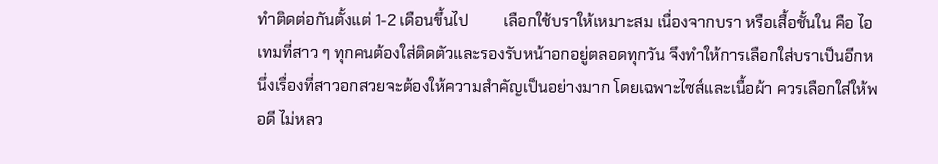ทำติดต่อกันตั้งแต่ 1-2 เดือนขึ้นไป         เลือกใช้บราให้เหมาะสม เนื่องจากบรา หรือเสื้อชั้นใน คือ ไอเทมที่สาว ๆ ทุกคนต้องใส่ติดตัวและรองรับหน้าอกอยู่ตลอดทุกวัน จึงทำให้การเลือกใส่บราเป็นอีกหนึ่งเรื่องที่สาวอกสวยจะต้องให้ความสำคัญเป็นอย่างมาก โดยเฉพาะไซส์และเนื้อผ้า ควรเลือกใส่ให้พอดี ไม่หลว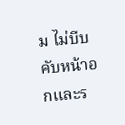ม ไม่บีบคับหน้าอกและร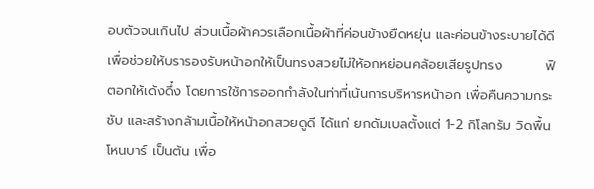อบตัวจนเกินไป ส่วนเนื้อผ้าควรเลือกเนื้อผ้าที่ค่อนข้างยืดหยุ่น และค่อนข้างระบายได้ดี เพื่อช่วยให้บรารองรับหน้าอกให้เป็นทรงสวยไม่ให้อกหย่อนคล้อยเสียรูปทรง         ฟิตอกให้เด้งดึ๋ง โดยการใช้การออกกำลังในท่าที่เน้นการบริหารหน้าอก เพื่อคืนความกระชับ และสร้างกล้ามเนื้อให้หน้าอกสวยดูดี ได้แก่ ยกดัมเบลตั้งแต่ 1-2 กิโลกรัม วิดพื้น โหนบาร์ เป็นต้น เพื่อ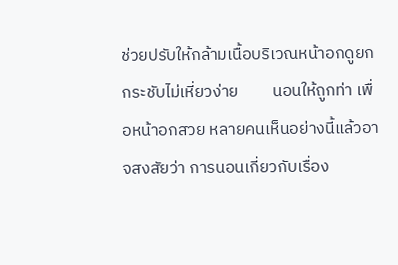ช่วยปรับให้กล้ามเนื้อบริเวณหน้าอกดูยกกระชับไม่เหี่ยวง่าย         นอนให้ถูกท่า เพื่อหน้าอกสวย หลายคนเห็นอย่างนี้แล้วอาจสงสัยว่า การนอนเกี่ยวกับเรื่อง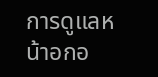การดูแลหน้าอกอ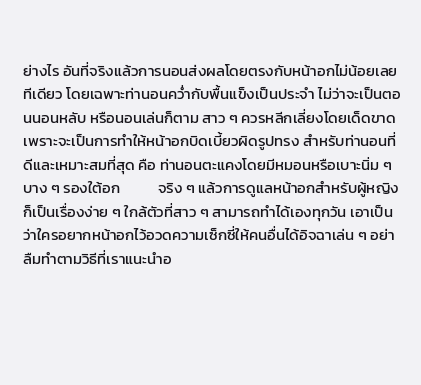ย่างไร อันที่จริงแล้วการนอนส่งผลโดยตรงกับหน้าอกไม่น้อยเลยทีเดียว โดยเฉพาะท่านอนคว่ำกับพื้นแข็งเป็นประจำ ไม่ว่าจะเป็นตอนนอนหลับ หรือนอนเล่นก็ตาม สาว ๆ ควรหลีกเลี่ยงโดยเด็ดขาด เพราะจะเป็นการทำให้หน้าอกบิดเบี้ยวผิดรูปทรง สำหรับท่านอนที่ดีและเหมาะสมที่สุด คือ ท่านอนตะแคงโดยมีหมอนหรือเบาะนิ่ม ๆ บาง ๆ รองใต้อก           จริง ๆ แล้วการดูแลหน้าอกสำหรับผู้หญิง ก็เป็นเรื่องง่าย ๆ ใกล้ตัวที่สาว ๆ สามารถทำได้เองทุกวัน เอาเป็นว่าใครอยากหน้าอกไว้อวดความเซ็กซี่ให้คนอื่นได้อิจฉาเล่น ๆ อย่าลืมทำตามวิธีที่เราแนะนำอ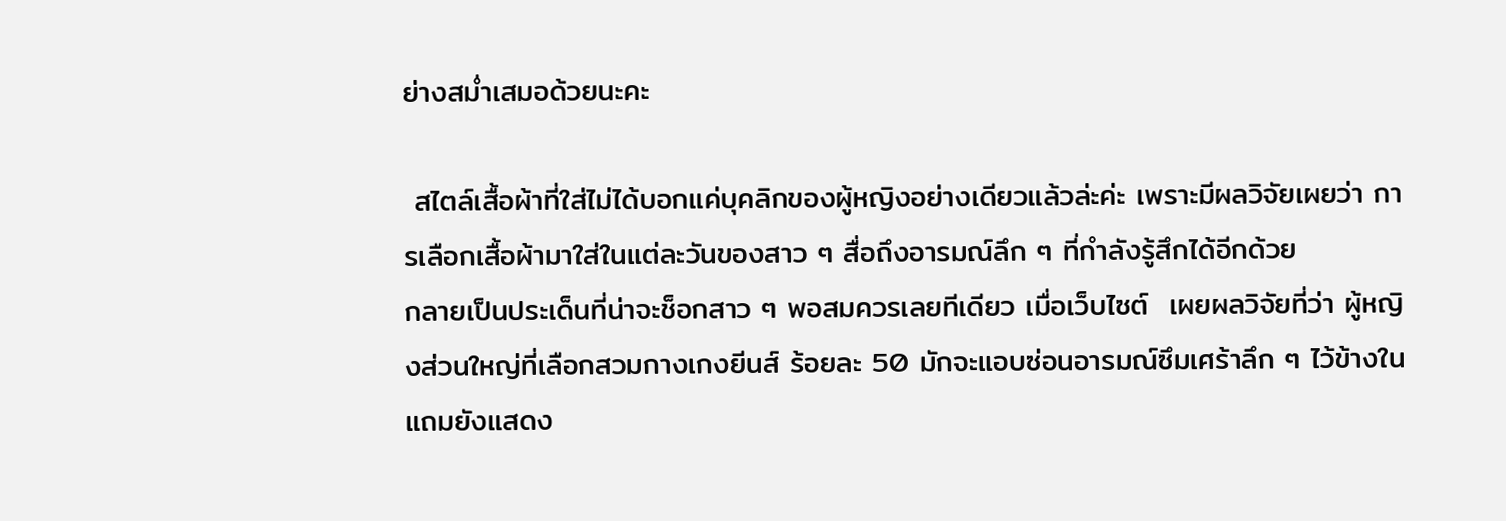ย่างสม่ำเสมอด้วยนะคะ

 สไตล์เสื้อผ้าที่ใส่ไม่ได้บอกแค่บุคลิกของผู้หญิงอย่างเดียวแล้วล่ะค่ะ เพราะมีผลวิจัยเผยว่า การเลือกเสื้อผ้ามาใส่ในแต่ละวันของสาว ๆ สื่อถึงอารมณ์ลึก ๆ ที่กำลังรู้สึกได้อีกด้วย           กลายเป็นประเด็นที่น่าจะช็อกสาว ๆ พอสมควรเลยทีเดียว เมื่อเว็บไซต์  เผยผลวิจัยที่ว่า ผู้หญิงส่วนใหญ่ที่เลือกสวมกางเกงยีนส์ ร้อยละ 50 มักจะแอบซ่อนอารมณ์ซึมเศร้าลึก ๆ ไว้ข้างใน แถมยังแสดง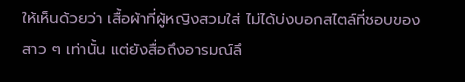ให้เห็นด้วยว่า เสื้อผ้าที่ผู้หญิงสวมใส่ ไม่ได้บ่งบอกสไตล์ที่ชอบของสาว ๆ เท่านั้น แต่ยังสื่อถึงอารมณ์ลึ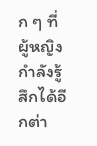ก ๆ ที่ผู้หญิงกำลังรู้สึกได้อีกต่า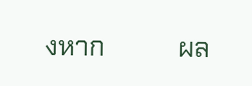งหาก           ผล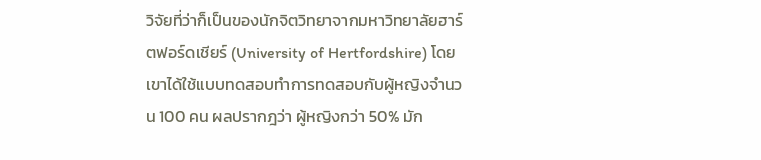วิจัยที่ว่าก็เป็นของนักจิตวิทยาจากมหาวิทยาลัยฮาร์ตฟอร์ดเชียร์ (University of Hertfordshire) โดยเขาได้ใช้แบบทดสอบทำการทดสอบกับผู้หญิงจำนวน 100 คน ผลปรากฎว่า ผู้หญิงกว่า 50% มัก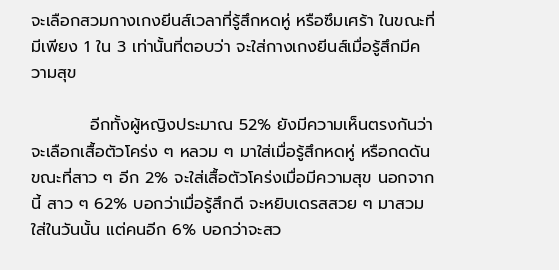จะเลือกสวมกางเกงยีนส์เวลาที่รู้สึกหดหู่ หรือซึมเศร้า ในขณะที่มีเพียง 1 ใน 3 เท่านั้นที่ตอบว่า จะใส่กางเกงยีนส์เมื่อรู้สึกมีความสุข

          อีกทั้งผู้หญิงประมาณ 52% ยังมีความเห็นตรงกันว่าจะเลือกเสื้อตัวโคร่ง ๆ หลวม ๆ มาใส่เมื่อรู้สึกหดหู่ หรือกดดัน ขณะที่สาว ๆ อีก 2% จะใส่เสื้อตัวโคร่งเมื่อมีความสุข นอกจากนี้ สาว ๆ 62% บอกว่าเมื่อรู้สึกดี จะหยิบเดรสสวย ๆ มาสวมใส่ในวันนั้น แต่คนอีก 6% บอกว่าจะสว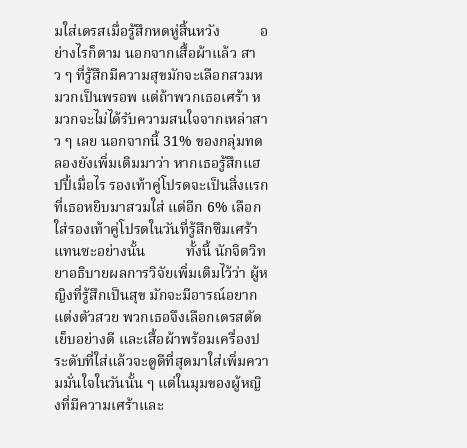มใส่เดรสเมื่อรู้สึกหดหู่สิ้นหวัง           อย่างไรก็ตาม นอกจากเสื้อผ้าแล้ว สาว ๆ ที่รู้สึกมีความสุขมักจะเลือกสวมหมวกเป็นพรอพ แต่ถ้าพวกเธอเศร้า หมวกจะไม่ได้รับความสนใจจากเหล่าสาว ๆ เลย นอกจากนี้ 31% ของกลุ่มทดลองยังเพิ่มเติมมาว่า หากเธอรู้สึกแฮปปี้เมื่อไร รองเท้าคู่โปรดจะเป็นสิ่งแรกที่เธอหยิบมาสวมใส่ แต่อีก 6% เลือกใส่รองเท้าคู่โปรดในวันที่รู้สึกซึมเศร้าแทนซะอย่างนั้น           ทั้งนี้ นักจิตวิทยาอธิบายผลการวิจัยเพิ่มเติมไว้ว่า ผู้หญิงที่รู้สึกเป็นสุข มักจะมีอารณ์อยากแต่งตัวสวย พวกเธอจึงเลือกเดรสตัดเย็บอย่างดี และเสื้อผ้าพร้อมเครื่องประดับที่ใส่แล้วจะดูดีที่สุดมาใส่เพิ่มความมั่นใจในวันนั้น ๆ แต่ในมุมของผู้หญิงที่มีความเศร้าและ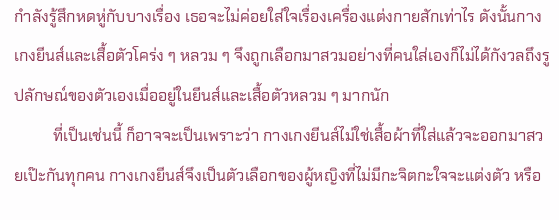กำลังรู้สึกหดหู่กับบางเรื่อง เธอจะไม่ค่อยใส่ใจเรื่องเครื่องแต่งกายสักเท่าไร ดังนั้นกางเกงยีนส์และเสื้อตัวโคร่ง ๆ หลวม ๆ จึงถูกเลือกมาสวมอย่างที่คนใส่เองก็ไม่ได้กังวลถึงรูปลักษณ์ของตัวเองเมื่ออยู่ในยีนส์และเสื้อตัวหลวม ๆ มากนัก
          ที่เป็นเช่นนี้ ก็อาจจะเป็นเพราะว่า กางเกงยีนส์ไม่ใช่เสื้อผ้าที่ใส่แล้วจะออกมาสวยเป๊ะกันทุกคน กางเกงยีนส์จึงเป็นตัวเลือกของผู้หญิงที่ไม่มีกะจิตกะใจจะแต่งตัว หรือ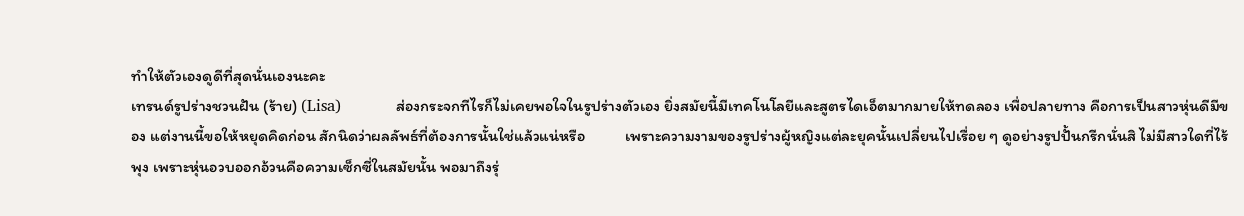ทำให้ตัวเองดูดีที่สุดนั่นเองนะคะ
เทรนด์รูปร่างชวนฝัน (ร้าย) (Lisa)           ส่องกระจกทีไรก็ไม่เคยพอใจในรูปร่างตัวเอง ยิ่งสมัยนี้มีเทคโนโลยีและสูตรไดเอ็ตมากมายให้ทดลอง เพื่อปลายทาง คือการเป็นสาวหุ่นดีมีของ แต่งานนี้ขอให้หยุดคิดก่อน สักนิดว่าผลลัพธ์ที่ต้องการนั้นใช่แล้วแน่หรือ           เพราะความงามของรูปร่างผู้หญิงแต่ละยุคนั้นเปลี่ยนไปเรื่อย ๆ ดูอย่างรูปปั้นกรีกนั่นสิ ไม่มีสาวใดที่ไร้พุง เพราะหุ่นอวบออกอ้วนคือความเซ็กซี่ในสมัยนั้น พอมาถึงรุ่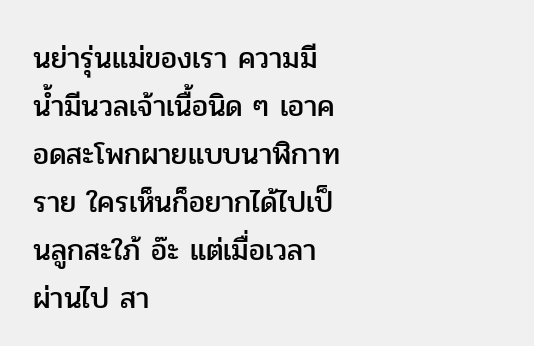นย่ารุ่นแม่ของเรา ความมีน้ำมีนวลเจ้าเนื้อนิด ๆ เอาคอดสะโพกผายแบบนาฬิกาทราย ใครเห็นก็อยากได้ไปเป็นลูกสะใภ้ อ๊ะ แต่เมื่อเวลาผ่านไป สา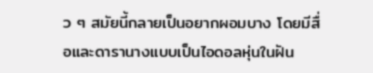ว ๆ สมัยนี้กลายเป็นอยากผอมบาง โดยมีสื่อและดารานางแบบเป็นไอดอลหุ่นในฝัน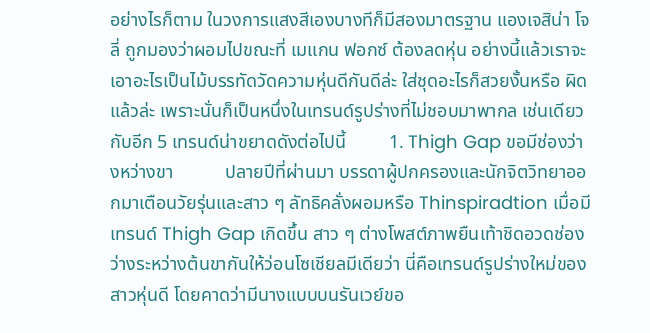อย่างไรก็ตาม ในวงการแสงสีเองบางทีก็มีสองมาตรฐาน แองเจสิน่า โจลี่ ถูกมองว่าผอมไปขณะที่ เมแกน ฟอกซ์ ต้องลดหุ่น อย่างนี้แล้วเราจะเอาอะไรเป็นไม้บรรทัดวัดความหุ่นดีกันดีล่ะ ใส่ชุดอะไรก็สวยงั้นหรือ ผิดแล้วล่ะ เพราะนั่นก็เป็นหนึ่งในเทรนด์รูปร่างที่ไม่ชอบมาพากล เช่นเดียวกับอีก 5 เทรนด์น่าขยาดดังต่อไปนี้         1. Thigh Gap ขอมีช่องว่างหว่างขา           ปลายปีที่ผ่านมา บรรดาผู้ปกครองและนักจิตวิทยาออกมาเตือนวัยรุ่นและสาว ๆ ลัทธิคลั่งผอมหรือ Thinspiradtion เมื่อมีเทรนด์ Thigh Gap เกิดขึ้น สาว ๆ ต่างโพสต์ภาพยืนเท้าชิดอวดช่องว่างระหว่างต้นขากันให้ว่อนโซเชียลมีเดียว่า นี่คือเทรนด์รูปร่างใหม่ของสาวหุ่นดี โดยคาดว่ามีนางแบบบนรันเวย์ขอ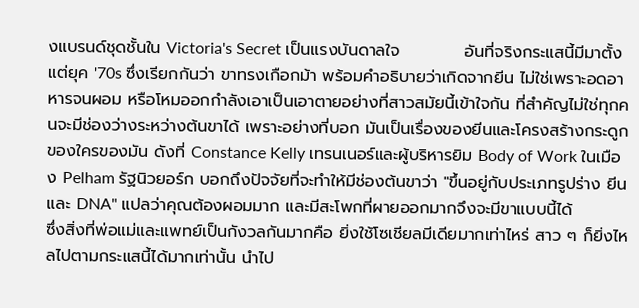งแบรนด์ชุดชั้นใน Victoria's Secret เป็นแรงบันดาลใจ           อันที่จริงกระแสนี้มีมาตั้งแต่ยุค '70s ซึ่งเรียกกันว่า ขาทรงเกือกม้า พร้อมคำอธิบายว่าเกิดจากยีน ไม่ใช่เพราะอดอาหารจนผอม หรือโหมออกกำลังเอาเป็นเอาตายอย่างที่สาวสมัยนี้เข้าใจกัน ที่สำคัญไม่ใช่ทุกคนจะมีช่องว่างระหว่างต้นขาได้ เพราะอย่างที่บอก มันเป็นเรื่องของยีนและโครงสร้างกระดูกของใครของมัน ดังที่ Constance Kelly เทรนเนอร์และผู้บริหารยิม Body of Work ในเมือง Pelham รัฐนิวยอร์ก บอกถึงปัจจัยที่จะทำให้มีช่องต้นขาว่า "ขึ้นอยู่กับประเภทรูปร่าง ยีน และ DNA" แปลว่าคุณต้องผอมมาก และมีสะโพกที่ผายออกมากจึงจะมีขาแบบนี้ได้           ซึ่งสิ่งที่พ่อแม่และแพทย์เป็นกังวลกันมากคือ ยิ่งใช้โซเชียลมีเดียมากเท่าไหร่ สาว ๆ ก็ยิ่งไหลไปตามกระแสนี้ได้มากเท่านั้น นำไป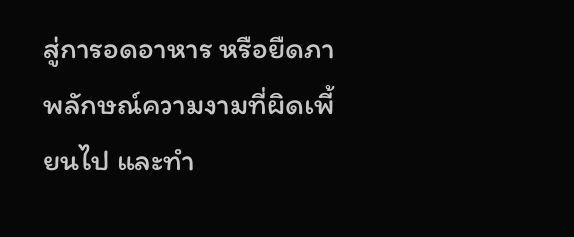สู่การอดอาหาร หรือยืดภาพลักษณ์ความงามที่ผิดเพี้ยนไป และทำ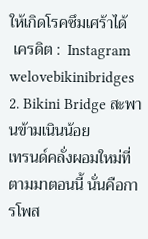ให้เกิดโรคซึมเศร้าได้
 เครดิต :  Instagram welovebikinibridges        2. Bikini Bridge สะพานข้ามเนินน้อย           เทรนด์คลั่งผอมใหม่ที่ตามมาตอนนี้ นั่นคือการโพส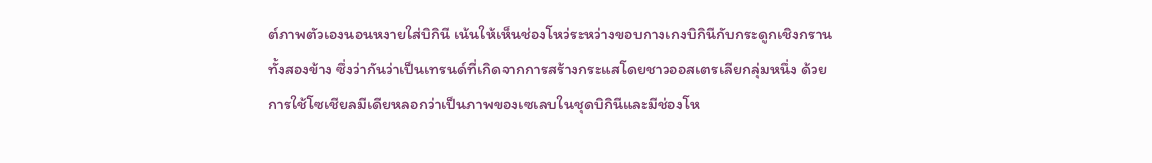ต์ภาพตัวเองนอนหงายใส่บิกินี เน้นให้เห็นช่องโหว่ระหว่างขอบกางเกงบิกินีกับกระดูกเชิงกรานทั้งสองข้าง ซึ่งว่ากันว่าเป็นเทรนด์ที่เกิดจากการสร้างกระแสโดยชาวออสเตรเลียกลุ่มหนึ่ง ด้วยการใช้โซเชียลมีเดียหลอกว่าเป็นภาพของเซเลบในชุดบิกินีและมีช่องโห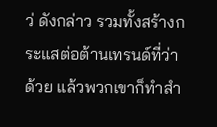ว่ ดังกล่าว รวมทั้งสร้างกระแสต่อต้านเทรนด์ที่ว่าด้วย แล้วพวกเขาก็ทำสำ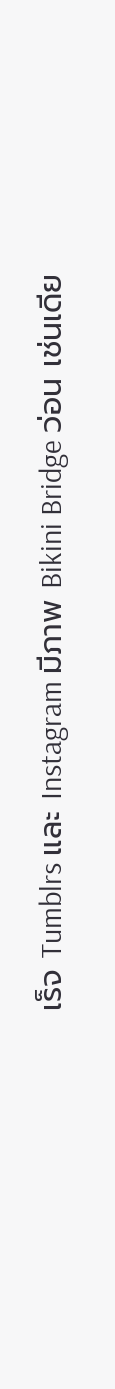เร็จ Tumblrs และ Instagram มีภาพ Bikini Bridge ว่อน เช่นเดีย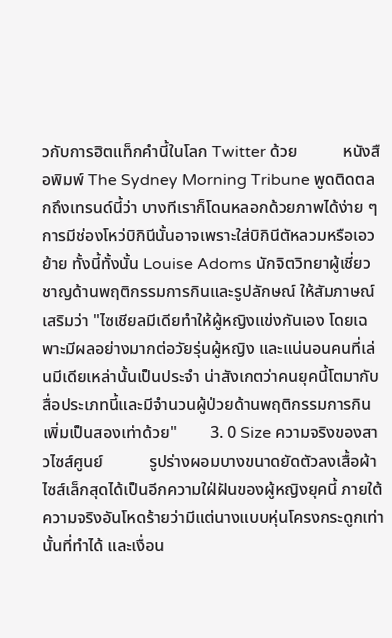วกับการฮิตแท็กคำนี้ในโลก Twitter ด้วย           หนังสือพิมพ์ The Sydney Morning Tribune พูดติดตลกถึงเทรนด์นี้ว่า บางทีเราก็โดนหลอกด้วยภาพได้ง่าย ๆ การมีช่องโหว่บิกินีนั้นอาจเพราะใส่บิกินีตัหลวมหรือเอวย้าย ทั้งนี้ทั้งนั้น Louise Adoms นักจิตวิทยาผู้เชี่ยวชาญด้านพฤติกรรมการกินและรูปลักษณ์ ให้สัมภาษณ์เสริมว่า "ไซเชียลมีเดียทำให้ผู้หญิงแข่งกันเอง โดยเฉพาะมีผลอย่างมากต่อวัยรุ่นผู้หญิง และแน่นอนคนที่เล่นมีเดียเหล่านั้นเป็นประจำ น่าสังเกตว่าคนยุคนี้โตมากับสื่อประเภทนี้และมีจำนวนผู้ป่วยด้านพฤติกรรมการกินเพิ่มเป็นสองเท่าด้วย"        3. 0 Size ความจริงของสาวไซส์ศูนย์           รูปร่างผอมบางขนาดยัดตัวลงเสื้อผ้าไซส์เล็กสุดได้เป็นอีกความใฝ่ฝันของผู้หญิงยุคนี้ ภายใต้ความจริงอันโหดร้ายว่ามีแต่นางแบบหุ่นโครงกระดูกเท่านั้นที่ทำได้ และเงื่อน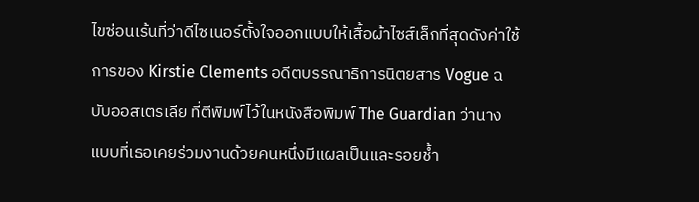ไขซ่อนเร้นที่ว่าดีไซเนอร์ตั้งใจออกแบบให้เสื้อผ้าไซส์เล็กที่สุดดังค่าใช้การของ Kirstie Clements อดีตบรรณาธิการนิตยสาร Vogue ฉบับออสเตรเลีย ที่ตีพิมพ์ไว้ในหนังสือพิมพ์ The Guardian ว่านางแบบที่เธอเคยร่วมงานด้วยคนหนึ่งมีแผลเป็นและรอยช้ำ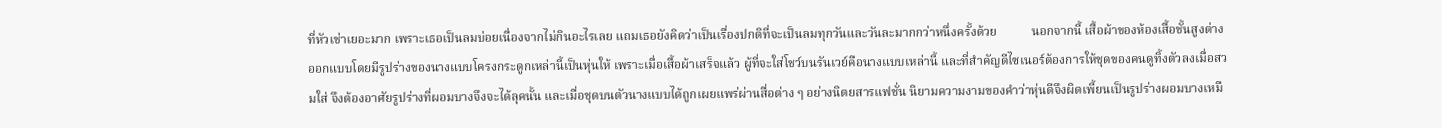ที่หัวเช่าเยอะมาก เพราะเธอเป็นลมบ่อยเนื่องจากไม่กินอะไรเลย แถมเธอยังคิดว่าเป็นเรื่องปกติที่จะเป็นลมทุกวันและวันละมากกว่าหนึ่งครั้งด้วย           นอกจากนี้ เสื้อผ้าของห้องเสื้อชั้นสูงต่างออกแบบโดยมีรูปร่างของนางแบบโครงกระดูกเหล่านี้เป็นหุ่นให้ เพราะเมื่อเสื้อผ้าเสร็จแล้ว ผู้ที่จะใส่โชว์บนรันเวย์คือนางแบบเหล่านี้ และที่สำคัญดีไซเนอร์ต้องการให้ชุดของคนดูทิ้งตัวลงเมื่อสวมใส่ จึงต้องอาศัยรูปร่างที่ผอมบางจึงจะได้ลุคนั้น และเมื่อชุดบนตัวนางแบบได้ถูกเผยแพร่ผ่านสื่อต่าง ๆ อย่างนิตยสารแฟชั่น นิยามความงามของคำว่าหุ่นดีจึงผิดเพี้ยนเป็นรูปร่างผอมบางเหมื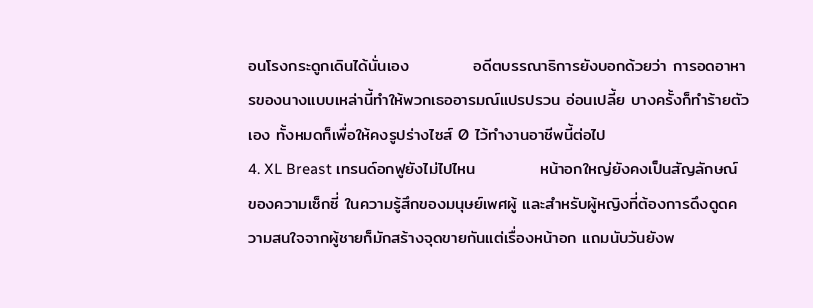อนโรงกระดูกเดินได้นั่นเอง           อดีตบรรณาธิการยังบอกด้วยว่า การอดอาหารของนางแบบเหล่านี้ทำให้พวกเธออารมณ์แปรปรวน อ่อนเปลี้ย บางครั้งก็ทำร้ายตัวเอง ทั้งหมดก็เพื่อให้คงรูปร่างไซส์ 0 ไว้ทำงานอาชีพนี้ต่อไป
4. XL Breast เทรนด์อกฟูยังไม่ไปไหน           หน้าอกใหญ่ยังคงเป็นสัญลักษณ์ของความเซ็กซี่ ในความรู้สึกของมนุษย์เพศผู้ และสำหรับผู้หญิงที่ต้องการดึงดูดความสนใจจากผู้ชายก็มักสร้างจุดขายกันแต่เรื่องหน้าอก แถมนับวันยังพ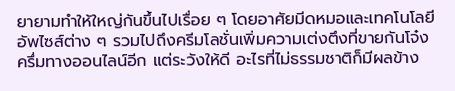ยายามทำให้ใหญ่กันขึ้นไปเรื่อย ๆ โดยอาศัยมีดหมอและเทคโนโลยีอัพไซส์ต่าง ๆ รวมไปถึงครีมโลชั่นเพิ่มความเต่งตึงที่ขายกันโจ๋งครึ่มทางออนไลน์อีก แต่ระวังให้ดี อะไรที่ไม่ธรรมชาติก็มีผลข้าง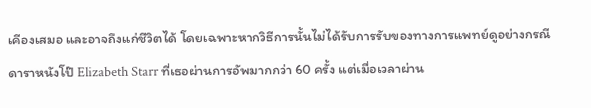เคีองเสมอ และอาจถึงแก่ชีวิตได้ โดยเฉพาะหากวิธีการนั้นไม่ได้รับการรับของทางการแพทย์ดูอย่างกรณีดาราหนังโป๊ Elizabeth Starr ที่เธอผ่านการอัพมากกว่า 60 ครั้ง แต่เมื่อเวลาผ่าน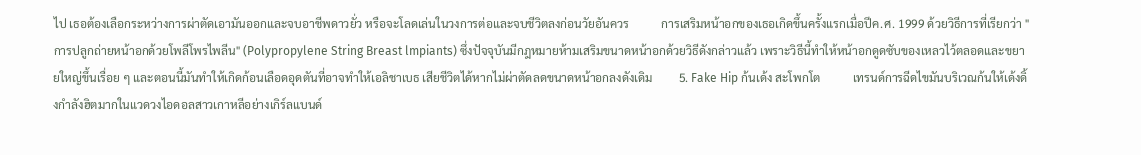ไป เธอต้องเลือกระหว่างการผ่าตัดเอามันออกและจบอาชีพดาวยั่ว หรือจะโลดเล่นในวงการต่อและจบชีวิตลงก่อนวัยอันควร           การเสริมหน้าอกของเธอเกิดขึ้นครั้งแรกเมื่อปีค.ศ. 1999 ด้วยวิธีการที่เรียกว่า "การปลูกถ่ายหน้าอกด้วยโพลีโพรไพลีน" (Polypropylene String Breast lmpiants) ซึ่งปัจจุบันมีกฎหมายห้ามเสริมขนาดหน้าอกด้วยวิธีดังกล่าวแล้ว เพราะวิธีนี้ทำให้หน้าอกดูดซับของเหลวไว้ตลอดและขยายใหญ่ขึ้นเรื่อย ๆ และตอนนี้มันทำให้เกิดก้อนเลือดอุดตันที่อาจทำให้เอลิชาเบธ เสียชีวิตได้หากไม่ผ่าตัดลดขนาดหน้าอกลงดังเดิม         5. Fake Hip ก้นเด้ง สะโพกโต           เทรนด์การฉีดไขมันบริเวณก้นให้เด้งดิ้งกำลังฮิตมากในแวดวงไอดอลสาวเกาหลีอย่างเกิร์ลแบนด์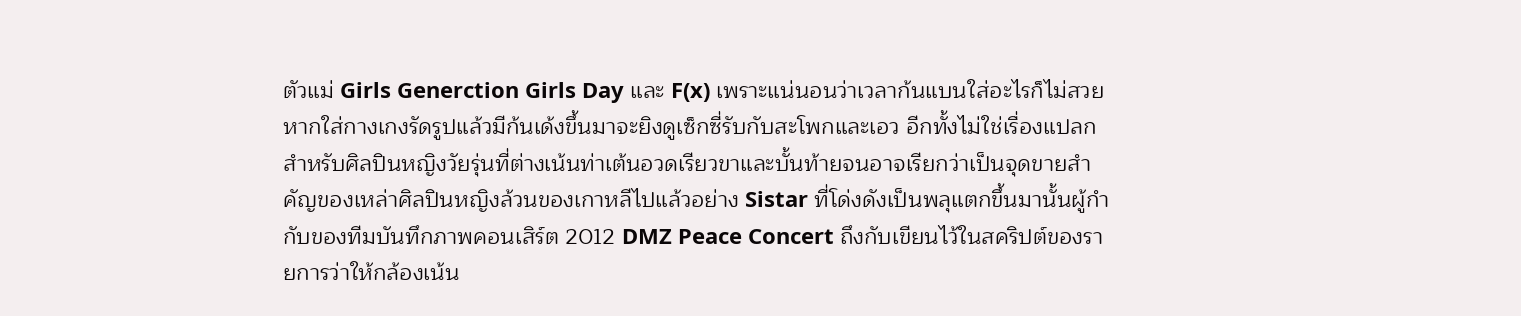ตัวแม่ Girls Generction Girls Day และ F(x) เพราะแน่นอนว่าเวลาก้นแบนใส่อะไรก็ไม่สวย หากใส่กางเกงรัดรูปแล้วมีก้นเด้งขึ้นมาจะยิงดูเซ็กซี่รับกับสะโพกและเอว อีกทั้งไม่ใช่เรื่องแปลกสำหรับศิลปินหญิงวัยรุ่นที่ต่างเน้นท่าเต้นอวดเรียวขาและบั้นท้ายจนอาจเรียกว่าเป็นจุดขายสำคัญของเหล่าศิลปินหญิงล้วนของเกาหลีไปแล้วอย่าง Sistar ที่โด่งดังเป็นพลุแตกขึ้นมานั้นผู้กำกับของทีมบันทึกภาพคอนเสิร์ต 2012 DMZ Peace Concert ถึงกับเขียนไว้ในสคริปต์ของรายการว่าให้กล้องเน้น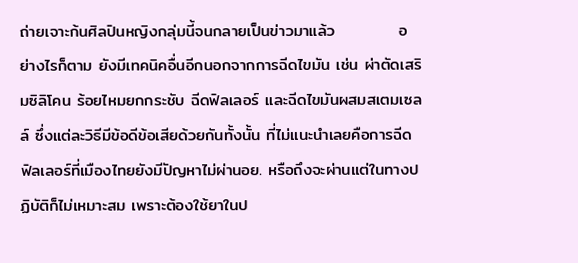ถ่ายเจาะก้นศิลปินหญิงกลุ่มนี้จนกลายเป็นข่าวมาแล้ว           อย่างไรก็ตาม ยังมีเทคนิคอื่นอีกนอกจากการฉีดไขมัน เช่น ผ่าตัดเสริมซิลิโคน ร้อยไหมยกกระชับ ฉีดฟิลเลอร์ และฉีดไขมันผสมสเตมเซลล์ ซึ่งแต่ละวิธีมีข้อดีข้อเสียด้วยกันทั้งนั้น ที่ไม่แนะนำเลยคือการฉีดฟิลเลอร์ที่เมืองไทยยังมีปัญหาไม่ผ่านอย. หรือถึงจะผ่านแต่ในทางปฏิบัติก็ไม่เหมาะสม เพราะต้องใช้ยาในป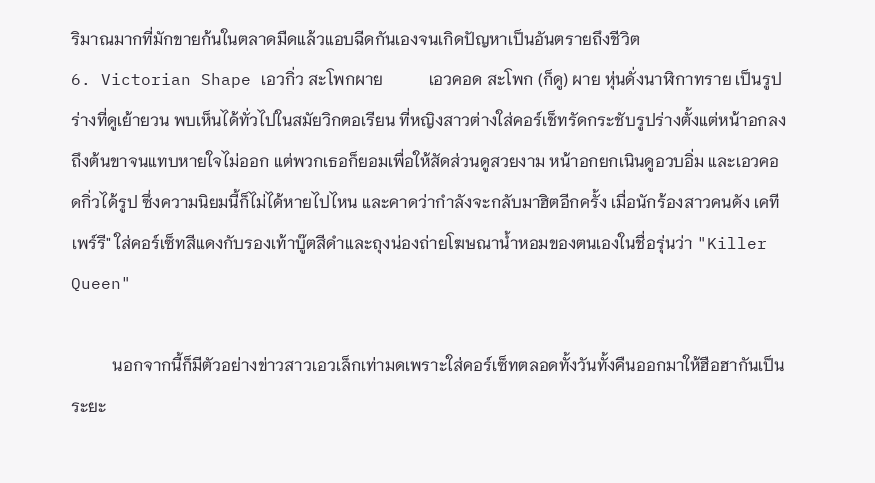ริมาณมากที่มักขายก้นในตลาดมืดแล้วแอบฉีดกันเองจนเกิดปัญหาเป็นอันตรายถึงชีวิต
6. Victorian Shape เอวกิ่ว สะโพกผาย           เอวคอด สะโพก (ก็ดู) ผาย หุ่นดั่งนาฬิกาทราย เป็นรูปร่างที่ดูเย้ายวน พบเห็นได้ทั่วไปในสมัยวิกตอเรียน ที่หญิงสาวต่างใส่คอร์เช็ทรัดกระชับรูปร่างตั้งแต่หน้าอกลงถึงต้นขาจนแทบหายใจไม่ออก แต่พวกเธอก็ยอมเพื่อให้สัดส่วนดูสวยงาม หน้าอกยกเนินดูอวบอิ่ม และเอวคอดกิ่วได้รูป ซึ่งความนิยมนี้ก็ไม่ได้หายไปไหน และคาดว่ากำลังจะกลับมาฮิตอีกครั้ง เมื่อนักร้องสาวคนดัง เคที เพร์รี" ใส่คอร์เซ็ทสีแดงกับรองเท้าบู๊ตสีดำและถุงน่องถ่ายโฆษณาน้ำหอมของตนเองในชื่อรุ่นว่า "Killer Queen"

          นอกจากนี้ก็มีตัวอย่างข่าวสาวเอวเล็กเท่ามดเพราะใส่คอร์เซ็ทตลอดทั้งวันทั้งคืนออกมาให้ฮือฮากันเป็นระยะ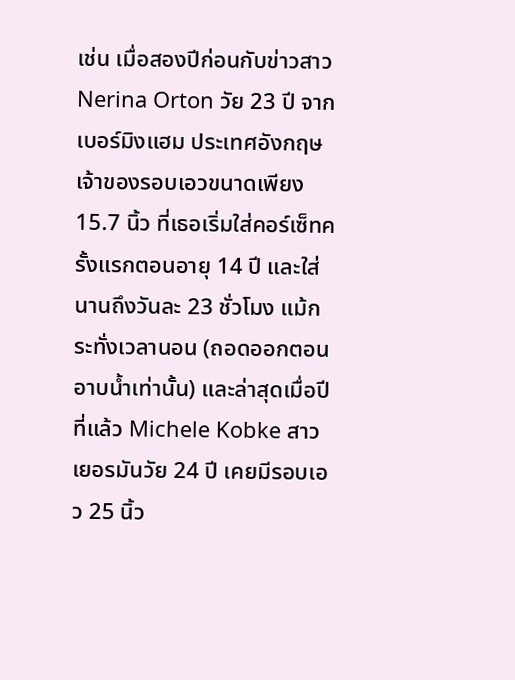เช่น เมื่อสองปีก่อนกับข่าวสาว Nerina Orton วัย 23 ปี จากเบอร์มิงแฮม ประเทศอังกฤษ เจ้าของรอบเอวขนาดเพียง 15.7 นิ้ว ที่เธอเริ่มใส่คอร์เซ็ทครั้งแรกตอนอายุ 14 ปี และใส่นานถึงวันละ 23 ชั่วโมง แม้กระทั่งเวลานอน (ถอดออกตอนอาบน้ำเท่านั้น) และล่าสุดเมื่อปีที่แล้ว Michele Kobke สาวเยอรมันวัย 24 ปี เคยมีรอบเอว 25 นิ้ว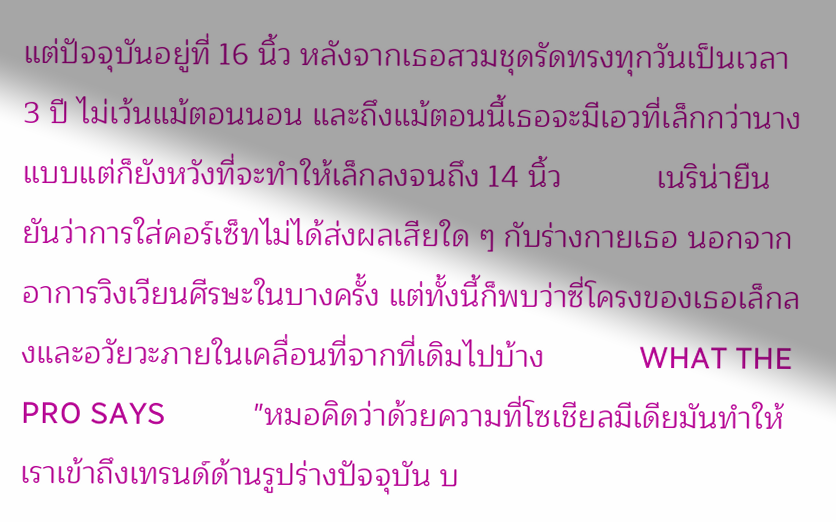แต่ปัจจุบันอยู่ที่ 16 นิ้ว หลังจากเธอสวมชุดรัดทรงทุกวันเป็นเวลา 3 ปี ไม่เว้นแม้ตอนนอน และถึงแม้ตอนนี้เธอจะมีเอวที่เล็กกว่านางแบบแต่ก็ยังหวังที่จะทำให้เล็กลงจนถึง 14 นิ้ว           เนริน่ายืนยันว่าการใส่คอร์เซ็ทไม่ได้ส่งผลเสียใด ๆ กับร่างกายเธอ นอกจากอาการวิงเวียนศีรษะในบางครั้ง แต่ทั้งนี้ก็พบว่าซี่โครงของเธอเล็กลงและอวัยวะภายในเคลื่อนที่จากที่เดิมไปบ้าง           WHAT THE PRO SAYS           "หมอคิดว่าด้วยความที่โซเชียลมีเดียมันทำให้เราเข้าถึงเทรนด์ด้านรูปร่างปัจจุบัน บ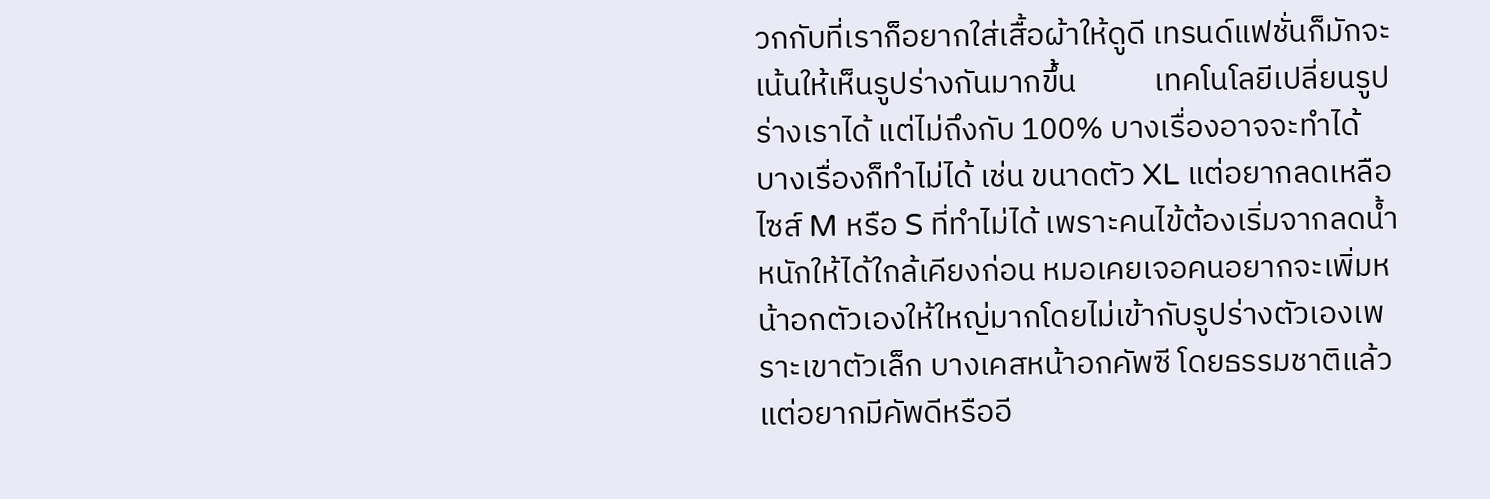วกกับที่เราก็อยากใส่เสื้อผ้าให้ดูดี เทรนด์แฟชั่นก็มักจะเน้นให้เห็นรูปร่างกันมากขึ้น           เทคโนโลยีเปลี่ยนรูปร่างเราได้ แต่ไม่ถึงกับ 100% บางเรื่องอาจจะทำได้ บางเรื่องก็ทำไม่ได้ เช่น ขนาดตัว XL แต่อยากลดเหลือไซส์ M หรือ S ที่ทำไม่ได้ เพราะคนไข้ต้องเริ่มจากลดน้ำหนักให้ได้ใกล้เคียงก่อน หมอเคยเจอคนอยากจะเพิ่มหน้าอกตัวเองให้ใหญ่มากโดยไม่เข้ากับรูปร่างตัวเองเพราะเขาตัวเล็ก บางเคสหน้าอกคัพซี โดยธรรมชาติแล้วแต่อยากมีคัพดีหรืออี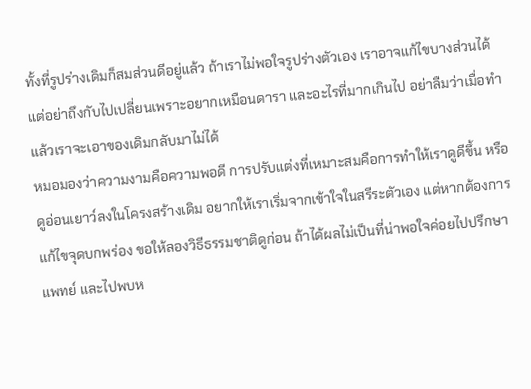ทั้งที่รูปร่างเดิมก็สมส่วนดีอยู่แล้ว ถ้าเราไม่พอใจรูปร่างตัวเอง เราอาจแก้ไขบางส่วนได้ แต่อย่าถึงกับไปเปลี่ยนเพราะอยากเหมือนดารา และอะไรที่มากเกินไป อย่าลืมว่าเมื่อทำแล้วเราจะเอาของเดิมกลับมาไม่ได้
หมอมองว่าความงามคือความพอดี การปรับแต่งที่เหมาะสมคือการทำให้เราดูดีขึ้น หรือดูอ่อนเยาว์ลงในโครงสร้างเดิม อยากให้เราเริ่มจากเข้าใจในสรีระตัวเอง แต่หากต้องการแก้ไขจุดบกพร่อง ขอให้ลองวิธีธรรมชาติดูก่อน ถ้าได้ผลไม่เป็นที่น่าพอใจค่อยไปปรึกษาแพทย์ และไปพบห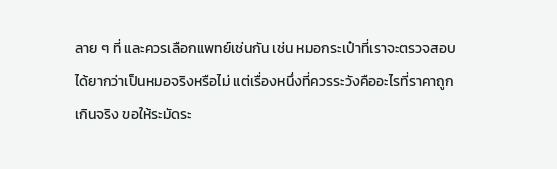ลาย ๆ ที่ และควรเลือกแพทย์เช่นกัน เช่น หมอกระเป๋าที่เราจะตรวจสอบได้ยากว่าเป็นหมอจริงหรือไม่ แต่เรื่องหนึ่งที่ควรระวังคืออะไรที่ราคาถูกเกินจริง ขอให้ระมัดระ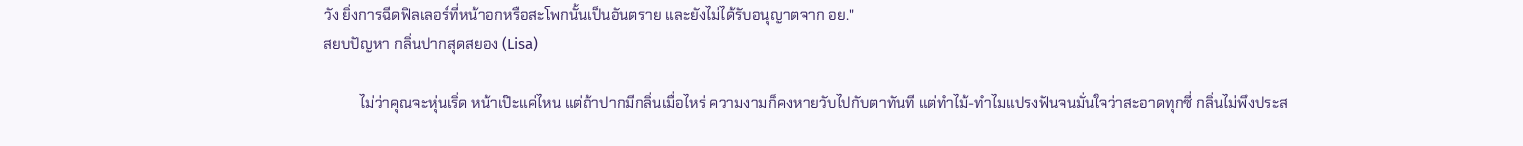วัง ยิ่งการฉีดฟิลเลอร์ที่หน้าอกหรือสะโพกนั้นเป็นอันตราย และยังไม่ได้รับอนุญาตจาก อย."
สยบปัญหา กลิ่นปากสุดสยอง (Lisa)

          ไม่ว่าคุณจะหุ่นเริ่ด หน้าเป๊ะแค่ไหน แต่ถ้าปากมีกลิ่นเมื่อไหร่ ความงามก็คงหายวับไปกับตาทันที แต่ทำไม้-ทำไมแปรงฟันจนมั่นใจว่าสะอาดทุกซี่ กลิ่นไม่พึงประส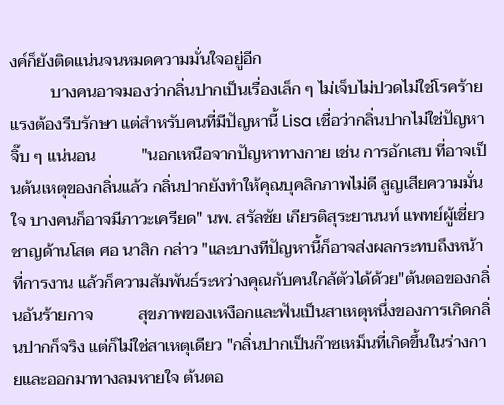งค์ก็ยังติดแน่นจนหมดความมั่นใจอยู่อีก
          บางคนอาจมองว่ากลิ่นปากเป็นเรื่องเล็ก ๆ ไม่เจ็บไม่ปวดไม่ใช่โรคร้ายแรงต้องรีบรักษา แต่สำหรับคนที่มีปัญหานี้ Lisa เชื่อว่ากลิ่นปากไม่ใช่ปัญหาจิ๊บ ๆ แน่นอน           "นอกเหนือจากปัญหาทางกาย เช่น การอักเสบ ที่อาจเป็นต้นเหตุของกลิ่นแล้ว กลิ่นปากยังทำให้คุณบุคลิกภาพไม่ดี สูญเสียความมั่นใจ บางคนก็อาจมีภาวะเครียด" นพ. สรัลชัย เกียรติสุระยานนท์ แพทย์ผู้เชี่ยวชาญด้านโสต ศอ นาสิก กล่าว "และบางทีปัญหานี้ก็อาจส่งผลกระทบถึงหน้าที่การงาน แล้วก็ความสัมพันธ์ระหว่างคุณกับคนใกล้ตัวได้ด้วย"ต้นตอของกลิ่นอันร้ายกาจ           สุขภาพของเหงือกและฟันเป็นสาเหตุหนึ่งของการเกิดกลิ่นปากก็จริง แต่ก็ไม่ใช่สาเหตุเดียว "กลิ่นปากเป็นก๊าซเหม็นที่เกิดขึ้นในร่างกายและออกมาทางลมหายใจ ต้นตอ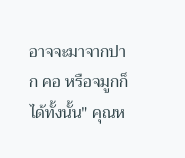อาจจะมาจากปาก คอ หรือจมูกก็ได้ทั้งนั้น" คุณห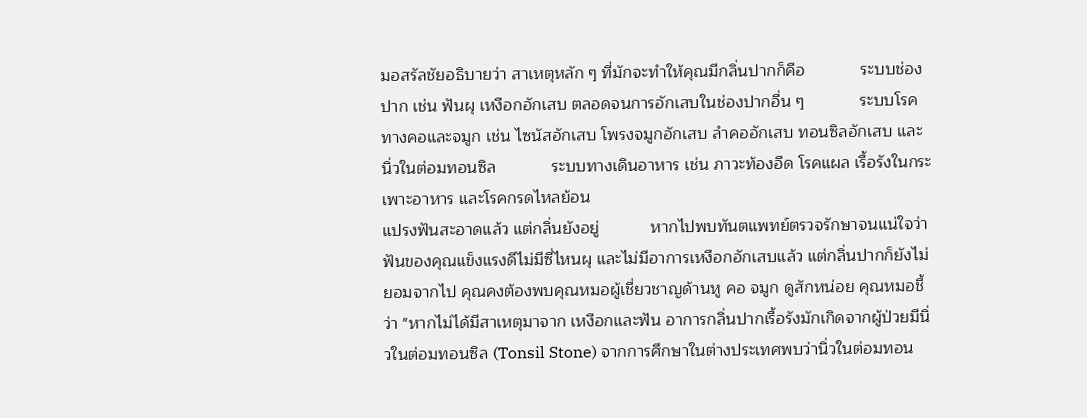มอสรัลชัยอธิบายว่า สาเหตุหลัก ๆ ที่มักจะทำให้คุณมีกลิ่นปากก็คือ            ระบบช่องปาก เช่น ฟันผุ เหงือกอักเสบ ตลอดจนการอักเสบในช่องปากอื่น ๆ            ระบบโรคทางคอและจมูก เช่น ไซนัสอักเสบ โพรงจมูกอักเสบ ลำคออักเสบ ทอนซิลอักเสบ และนิ่วในต่อมทอนซิล            ระบบทางเดินอาหาร เช่น ภาวะท้องอืด โรคแผล เรื้อรังในกระเพาะอาหาร และโรคกรดไหลย้อน
แปรงฟันสะอาดแล้ว แต่กลิ่นยังอยู่           หากไปพบทันตแพทย์ตรวจรักษาจนแน่ใจว่าฟันของคุณแข็งแรงดีไม่มีซี่ไหนผุ และไม่มีอาการเหงือกอักเสบแล้ว แต่กลิ่นปากก็ยังไม่ยอมจากไป คุณคงต้องพบคุณหมอผู้เชี่ยวชาญด้านหู คอ จมูก ดูสักหน่อย คุณหมอชี้ว่า "หากไม่ได้มีสาเหตุมาจาก เหงือกและฟัน อาการกลิ่นปากเรื้อรังมักเกิดจากผู้ป่วยมีนิ่วในต่อมทอนซิล (Tonsil Stone) จากการศึกษาในต่างประเทศพบว่านิ่วในต่อมทอน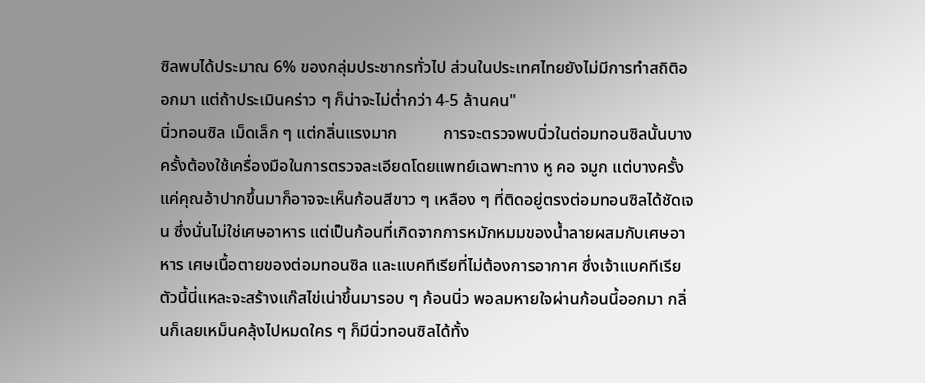ซิลพบได้ประมาณ 6% ของกลุ่มประชากรทั่วไป ส่วนในประเทศไทยยังไม่มีการทำสถิติออกมา แต่ถ้าประเมินคร่าว ๆ ก็น่าจะไม่ต่ำกว่า 4-5 ล้านคน"
นิ่วทอนซิล เม็ดเล็ก ๆ แต่กลิ่นแรงมาก           การจะตรวจพบนิ่วในต่อมทอนซิลนั้นบางครั้งต้องใช้เครื่องมือในการตรวจละเอียดโดยแพทย์เฉพาะทาง หู คอ จมูก แต่บางครั้งแค่คุณอ้าปากขึ้นมาก็อาจจะเห็นก้อนสีขาว ๆ เหลือง ๆ ที่ติดอยู่ตรงต่อมทอนซิลได้ชัดเจน ซึ่งนั่นไม่ใช่เศษอาหาร แต่เป็นก้อนที่เกิดจากการหมักหมมของน้ำลายผสมกับเศษอาหาร เศษเนื้อตายของต่อมทอนซิล และแบคทีเรียที่ไม่ต้องการอากาศ ซึ่งเจ้าแบคทีเรียตัวนี้นี่แหละจะสร้างแก๊สไข่เน่าขึ้นมารอบ ๆ ก้อนนิ่ว พอลมหายใจผ่านก้อนนี้ออกมา กลิ่นก็เลยเหม็นคลุ้งไปหมดใคร ๆ ก็มีนิ่วทอนซิลได้ทั้ง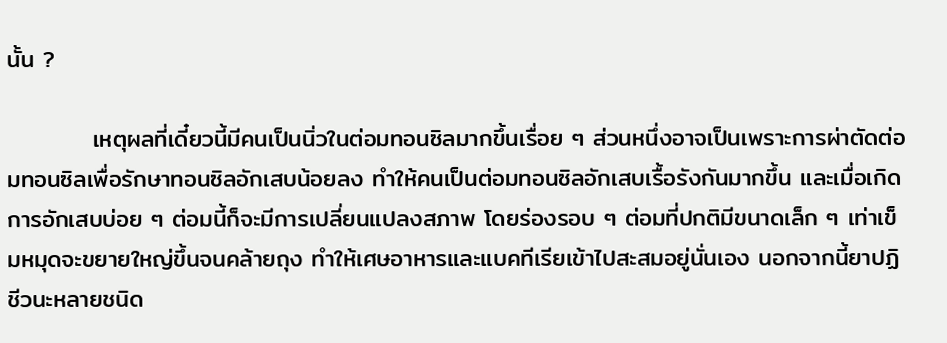นั้น ?

          เหตุผลที่เดี๋ยวนี้มีคนเป็นนิ่วในต่อมทอนซิลมากขึ้นเรื่อย ๆ ส่วนหนึ่งอาจเป็นเพราะการผ่าตัดต่อมทอนซิลเพื่อรักษาทอนซิลอักเสบน้อยลง ทำให้คนเป็นต่อมทอนซิลอักเสบเรื้อรังกันมากขึ้น และเมื่อเกิดการอักเสบบ่อย ๆ ต่อมนี้ก็จะมีการเปลี่ยนแปลงสภาพ โดยร่องรอบ ๆ ต่อมที่ปกติมีขนาดเล็ก ๆ เท่าเข็มหมุดจะขยายใหญ่ขึ้นจนคล้ายถุง ทำให้เศษอาหารและแบคทีเรียเข้าไปสะสมอยู่นั่นเอง นอกจากนี้ยาปฏิชีวนะหลายชนิด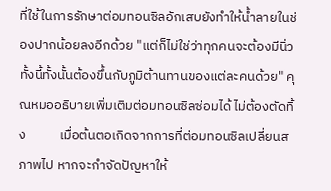ที่ใช้ในการรักษาต่อมทอนซิลอักเสบยังทำให้น้ำลายในช่องปากน้อยลงอีกด้วย "แต่ก็ไม่ใช่ว่าทุกคนจะต้องมีนิ่ว ทั้งนี้ทั้งนั้นต้องขึ้นกับภูมิต้านทานของแต่ละคนด้วย" คุณหมออธิบายเพิ่มเติมต่อมทอนซิลซ่อมได้ ไม่ต้องตัดทิ้ง           เมื่อต้นตอเกิดจากการที่ต่อมทอนซิลเปลี่ยนสภาพไป หากจะกำจัดปัญหาให้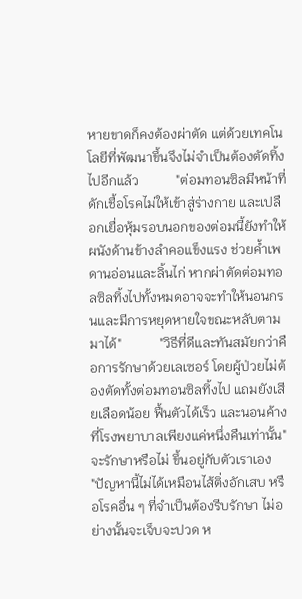หายขาดก็คงต้องผ่าตัด แต่ด้วยเทคโนโลยีที่พัฒนาขึ้นจึงไม่จำเป็นต้องตัดทิ้งไปอีกแล้ว           "ต่อมทอนซิลมีหน้าที่ดักเชื้อโรคไม่ให้เข้าสู่ร่างกาย และเปลือกเยื่อหุ้มรอบนอกของต่อมนี้ยังทำให้ผนังด้านข้างลำคอแข็งแรง ช่วยค้ำเพดานอ่อนและลิ้นไก่ หากผ่าตัดต่อมทอลซิลทิ้งไปทั้งหมดอาจจะทำให้นอนกรนและมีการหยุดหายใจขณะหลับตามมาได้"           "วิธีที่ดีและทันสมัยกว่าคือการรักษาด้วยเลเซอร์ โดยผู้ป่วยไม่ต้องตัดทั้งต่อมทอนซิลทิ้งไป แถมยังเสียเลือดน้อย ฟื้นตัวได้เร็ว และนอนค้างที่โรงพยาบาลเพียงแค่หนึ่งคืนเท่านั้น"
จะรักษาหรือไม่ ขึ้นอยู่กับตัวเราเอง           "ปัญหานี้ไม่ได้เหมือนไส้ติ่งอักเสบ หรือโรคอื่น ๆ ที่จำเป็นต้องรีบรักษา ไม่อย่างนั้นจะเจ็บจะปวด ห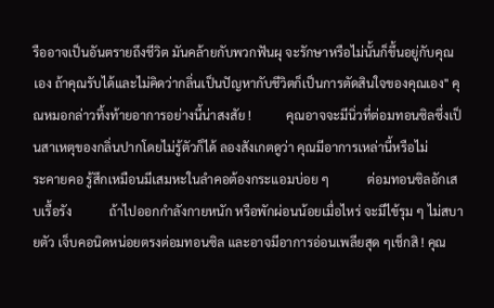รืออาจเป็นอันตรายถึงชีวิต มันคล้ายกับพวกฟันผุ จะรักษาหรือไม่นั้นก็ขึ้นอยู่กับคุณเอง ถ้าคุณรับได้และไม่คิดว่ากลิ่นเป็นปัญหากับชีวิตก็เป็นการตัดสินใจของคุณเอง" คุณหมอกล่าวทิ้งท้ายอาการอย่างนี้น่าสงสัย !           คุณอาจจะมีนิ่วที่ต่อมทอนซิลซึ่งเป็นสาเหตุของกลิ่นปากโดยไม่รู้ตัวก็ได้ ลองสังเกตดูว่า คุณมีอาการเหล่านี้หรือไม่            ระคายคอ รู้สึกเหมือนมีเสมหะในลำคอต้องกระแอมบ่อย ๆ            ต่อมทอนซิลอักเสบเรื้อรัง            ถ้าไปออกกำลังกายหนัก หรือพักผ่อนน้อยเมื่อไหร่ จะมีไข้รุม ๆ ไม่สบายตัว เจ็บคอนิดหน่อยตรงต่อมทอนซิล และอาจมีอาการอ่อนเพลียสุด ๆเช็กสิ ! คุณ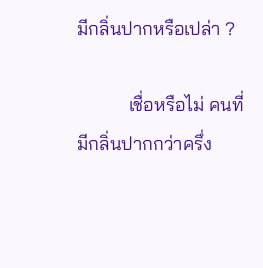มีกลิ่นปากหรือเปล่า ?

           เชื่อหรือไม่ คนที่มีกลิ่นปากกว่าครึ่ง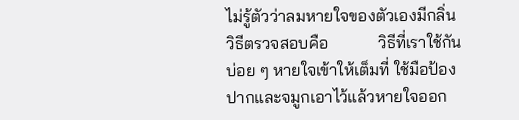ไม่รู้ตัวว่าลมหายใจของตัวเองมีกลิ่น วิธีตรวจสอบคือ            วิธีที่เราใช้กันบ่อย ๆ หายใจเข้าให้เต็มที่ ใช้มือป้องปากและจมูกเอาไว้แล้วหายใจออก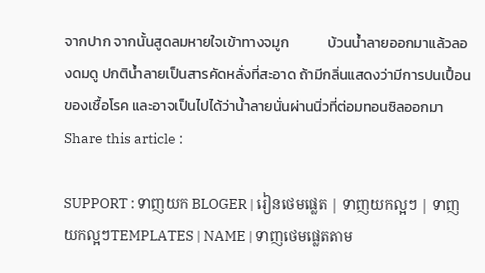จากปาก จากนั้นสูดลมหายใจเข้าทางจมูก            บ้วนน้ำลายออกมาแล้วลองดมดู ปกติน้ำลายเป็นสารคัดหลั่งที่สะอาด ถ้ามีกลิ่นแสดงว่ามีการปนเปื้อนของเชื้อโรค และอาจเป็นไปได้ว่าน้ำลายนั่นผ่านนิ่วที่ต่อมทอนซิลออกมา
Share this article :

SUPPORT : ទាញយក BLOGER | រៀនថេមផ្លេត | ទាញយកល្អៗ | ទាញយកល្អៗTEMPLATES | NAME | ទាញថេមផ្លេតតាម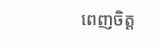ពេញចិត្ត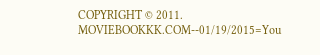COPYRIGHT © 2011. MOVIEBOOKKK.COM--01/19/2015=You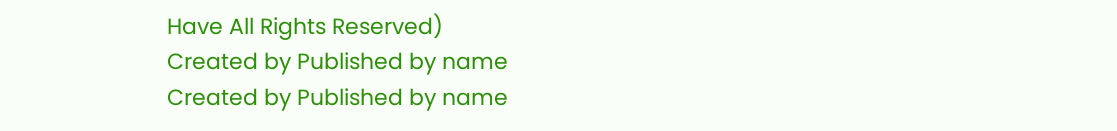Have All Rights Reserved)
Created by Published by name
Created by Published by name